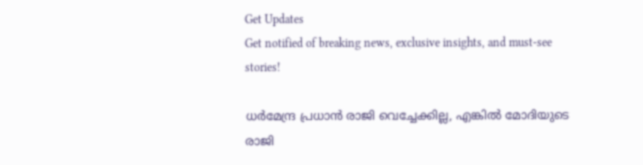Get Updates
Get notified of breaking news, exclusive insights, and must-see stories!

ധർമേന്ദ്ര പ്രധാൻ രാജി വെച്ചേക്കില്ല, എങ്കിൽ മോദിയുടെ രാജി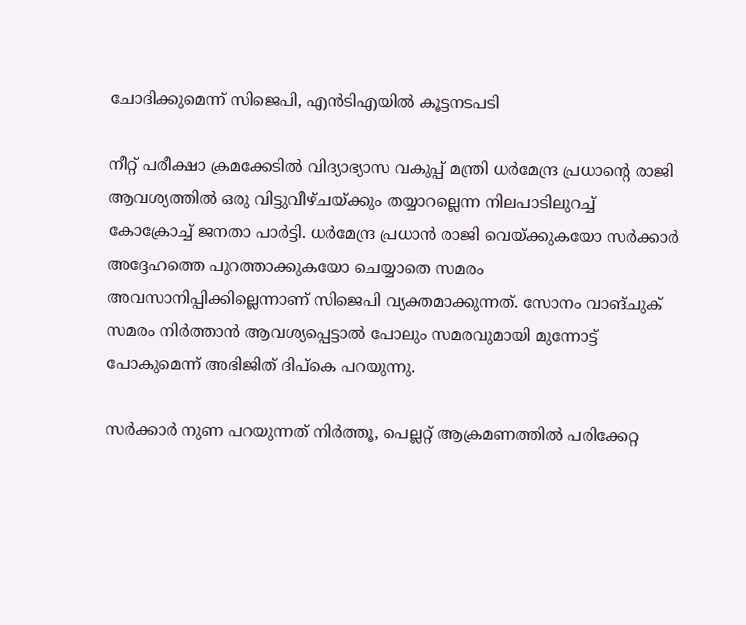ചോദിക്കുമെന്ന് സിജെപി, എൻടിഎയിൽ കൂട്ടനടപടി

നീറ്റ് പരീക്ഷാ ക്രമക്കേടില്‍ വിദ്യാഭ്യാസ വകുപ്പ് മന്ത്രി ധര്‍മേന്ദ്ര പ്രധാന്റെ രാജി ആവശ്യത്തില്‍ ഒരു വിട്ടുവീഴ്ചയ്ക്കും തയ്യാറല്ലെന്ന നിലപാടിലുറച്ച് കോക്രോച്ച് ജനതാ പാര്‍ട്ടി. ധര്‍മേന്ദ്ര പ്രധാന്‍ രാജി വെയ്ക്കുകയോ സര്‍ക്കാര്‍ അദ്ദേഹത്തെ പുറത്താക്കുകയോ ചെയ്യാതെ സമരം അവസാനിപ്പിക്കില്ലെന്നാണ് സിജെപി വ്യക്തമാക്കുന്നത്. സോനം വാങ്ചുക് സമരം നിര്‍ത്താന്‍ ആവശ്യപ്പെട്ടാല്‍ പോലും സമരവുമായി മുന്നോട്ട് പോകുമെന്ന് അഭിജിത് ദിപ്‌കെ പറയുന്നു.

സർക്കാർ നുണ പറയുന്നത് നിർത്തൂ, പെല്ലറ്റ് ആക്രമണത്തിൽ പരിക്കേറ്റ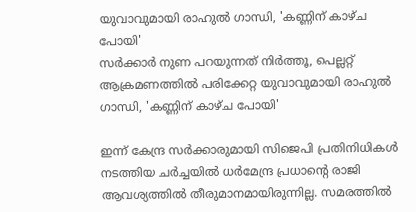യുവാവുമായി രാഹുൽ ഗാന്ധി, 'കണ്ണിന് കാഴ്ച പോയി'
സർക്കാർ നുണ പറയുന്നത് നിർത്തൂ, പെല്ലറ്റ് ആക്രമണത്തിൽ പരിക്കേറ്റ യുവാവുമായി രാഹുൽ ഗാന്ധി, 'കണ്ണിന് കാഴ്ച പോയി'

ഇന്ന് കേന്ദ്ര സര്‍ക്കാരുമായി സിജെപി പ്രതിനിധികള്‍ നടത്തിയ ചര്‍ച്ചയില്‍ ധര്‍മേന്ദ്ര പ്രധാന്റെ രാജി ആവശ്യത്തില്‍ തീരുമാനമായിരുന്നില്ല. സമരത്തില്‍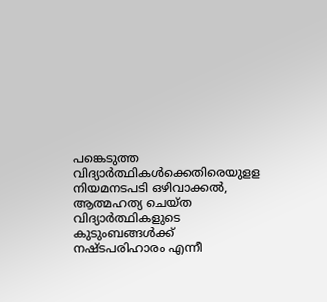പങ്കെടുത്ത വിദ്യാര്‍ത്ഥികള്‍ക്കെതിരെയുളള നിയമനടപടി ഒഴിവാക്കല്‍, ആത്മഹത്യ ചെയ്ത വിദ്യാര്‍ത്ഥികളുടെ കുടുംബങ്ങള്‍ക്ക് നഷ്ടപരിഹാരം എന്നീ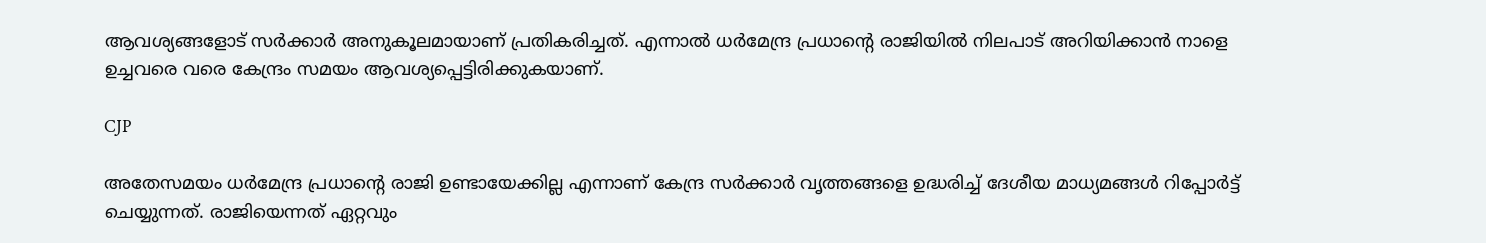ആവശ്യങ്ങളോട് സര്‍ക്കാര്‍ അനുകൂലമായാണ് പ്രതികരിച്ചത്. എന്നാല്‍ ധര്‍മേന്ദ്ര പ്രധാന്റെ രാജിയില്‍ നിലപാട് അറിയിക്കാന്‍ നാളെ ഉച്ചവരെ വരെ കേന്ദ്രം സമയം ആവശ്യപ്പെട്ടിരിക്കുകയാണ്.

CJP

അതേസമയം ധര്‍മേന്ദ്ര പ്രധാന്റെ രാജി ഉണ്ടായേക്കില്ല എന്നാണ് കേന്ദ്ര സര്‍ക്കാര്‍ വൃത്തങ്ങളെ ഉദ്ധരിച്ച് ദേശീയ മാധ്യമങ്ങള്‍ റിപ്പോര്‍ട്ട് ചെയ്യുന്നത്. രാജിയെന്നത് ഏറ്റവും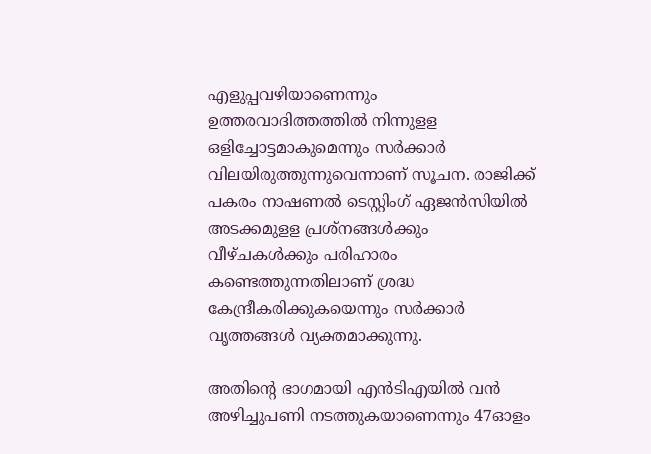എളുപ്പവഴിയാണെന്നും ഉത്തരവാദിത്തത്തില്‍ നിന്നുളള ഒളിച്ചോട്ടമാകുമെന്നും സര്‍ക്കാര്‍ വിലയിരുത്തുന്നുവെന്നാണ് സൂചന. രാജിക്ക് പകരം നാഷണല്‍ ടെസ്റ്റിംഗ് ഏജന്‍സിയില്‍ അടക്കമുളള പ്രശ്‌നങ്ങള്‍ക്കും വീഴ്ചകള്‍ക്കും പരിഹാരം കണ്ടെത്തുന്നതിലാണ് ശ്രദ്ധ കേന്ദ്രീകരിക്കുകയെന്നും സര്‍ക്കാര്‍ വൃത്തങ്ങള്‍ വ്യക്തമാക്കുന്നു.

അതിന്റെ ഭാഗമായി എന്‍ടിഎയില്‍ വന്‍ അഴിച്ചുപണി നടത്തുകയാണെന്നും 47ഓളം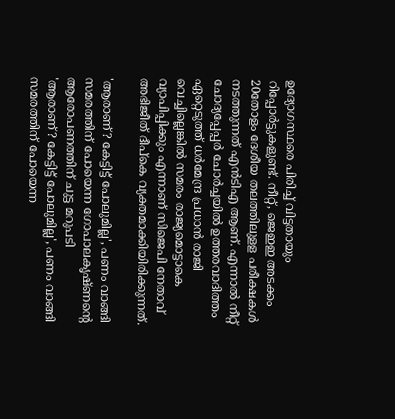ഉദ്യോഗസ്ഥരെ പിരിച്ച് വിട്ടതായും റിപ്പോര്‍ട്ടുകളുണ്ട്. നീറ്റ്, ജെഇഇ അടക്കം 20തോളം ദേശീയ തലത്തിലുളള പരീക്ഷകള്‍ നടത്തുന്നത് എന്‍ടിഎ ആണ്. എന്നാല്‍ നീറ്റ് ചോദ്യപ്പേപ്പര്‍ ചോര്‍ച്ചയില്‍ ഉത്തരവാദിത്തം ഏറ്റെടുത്ത് ധര്‍മേന്ദ്ര പ്രധാന്‍ രാജി വെച്ചില്ലെങ്കില്‍ സമരം രാജ്യമൊട്ടാകെ വ്യാപിപ്പിക്കും എന്നാണ് സിജെപി നേതാവ് അഭിജീത് ദീപ്‌കെ വ്യക്തമാക്കിയിരിക്കുന്നത്.

'ആരാണ്? കേട്ടിട്ട് പോലുമില്ല', പണം വാങ്ങി സമരത്തിന് പോയെന്ന ഗോപാലകൃഷ്ണന്റെ ആരോപണത്തിന് ചുട്ട മറുപടി
'ആരാണ്? കേട്ടിട്ട് പോലുമില്ല', പണം വാങ്ങി സമരത്തിന് പോയെന്ന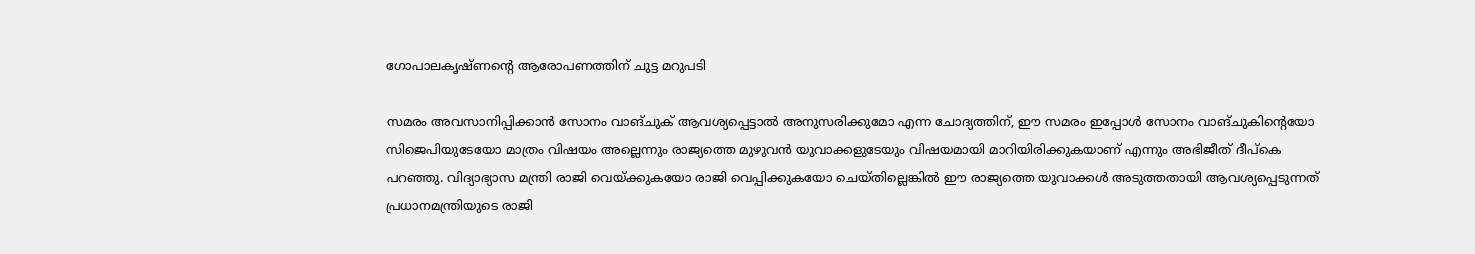ഗോപാലകൃഷ്ണന്റെ ആരോപണത്തിന് ചുട്ട മറുപടി

സമരം അവസാനിപ്പിക്കാന്‍ സോനം വാങ്ചുക് ആവശ്യപ്പെട്ടാല്‍ അനുസരിക്കുമോ എന്ന ചോദ്യത്തിന്, ഈ സമരം ഇപ്പോള്‍ സോനം വാങ്ചുകിന്റെയോ സിജെപിയുടേയോ മാത്രം വിഷയം അല്ലെന്നും രാജ്യത്തെ മുഴുവന്‍ യുവാക്കളുടേയും വിഷയമായി മാറിയിരിക്കുകയാണ് എന്നും അഭിജീത് ദീപ്‌കെ പറഞ്ഞു. വിദ്യാഭ്യാസ മന്ത്രി രാജി വെയ്ക്കുകയോ രാജി വെപ്പിക്കുകയോ ചെയ്തില്ലെങ്കില്‍ ഈ രാജ്യത്തെ യുവാക്കള്‍ അടുത്തതായി ആവശ്യപ്പെടുന്നത് പ്രധാനമന്ത്രിയുടെ രാജി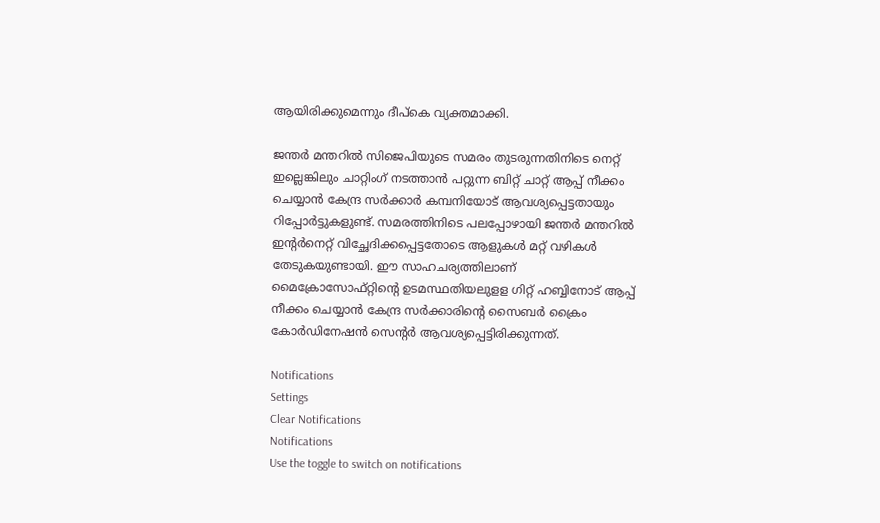ആയിരിക്കുമെന്നും ദീപ്‌കെ വ്യക്തമാക്കി.

ജന്തര്‍ മന്തറില്‍ സിജെപിയുടെ സമരം തുടരുന്നതിനിടെ നെറ്റ് ഇല്ലെങ്കിലും ചാറ്റിംഗ് നടത്താന്‍ പറ്റുന്ന ബിറ്റ് ചാറ്റ് ആപ്പ് നീക്കം ചെയ്യാന്‍ കേന്ദ്ര സര്‍ക്കാര്‍ കമ്പനിയോട് ആവശ്യപ്പെട്ടതായും റിപ്പോര്‍ട്ടുകളുണ്ട്. സമരത്തിനിടെ പലപ്പോഴായി ജന്തര്‍ മന്തറില്‍ ഇന്റര്‍നെറ്റ് വിച്ഛേദിക്കപ്പെട്ടതോടെ ആളുകള്‍ മറ്റ് വഴികള്‍ തേടുകയുണ്ടായി. ഈ സാഹചര്യത്തിലാണ് മൈക്രോസോഫ്റ്റിന്റെ ഉടമസ്ഥതിയലുളള ഗിറ്റ് ഹബ്ബിനോട് ആപ്പ് നീക്കം ചെയ്യാന്‍ കേന്ദ്ര സർക്കാരിന്റെ സൈബർ ക്രൈം കോർഡിനേഷൻ സെന്റർ ആവശ്യപ്പെട്ടിരിക്കുന്നത്.

Notifications
Settings
Clear Notifications
Notifications
Use the toggle to switch on notifications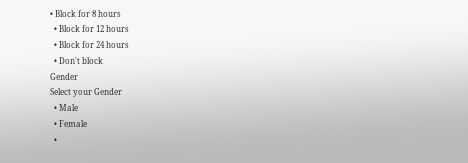• Block for 8 hours
  • Block for 12 hours
  • Block for 24 hours
  • Don't block
Gender
Select your Gender
  • Male
  • Female
  •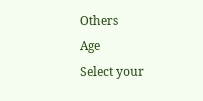Others
Age
Select your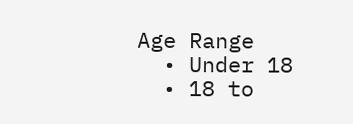Age Range
  • Under 18
  • 18 to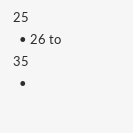25
  • 26 to 35
  •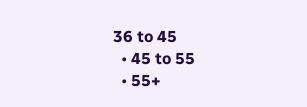36 to 45
  • 45 to 55
  • 55+